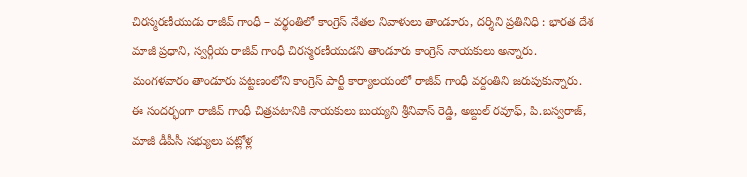చిరస్మరణీయుడు రాజీవ్ గాంధీ – వర్థంతిలో కాంగ్రెస్ నేతల నివాళులు తాండూరు, దర్శిని ప్రతినిధి : భారత దేశ మాజీ ప్రధాని, స్వర్గీయ రాజీవ్ గాంధీ చిరస్మరణీయుడని తాండూరు కాంగ్రెస్ నాయకులు అన్నారు. మంగళవారం తాండూరు పట్టణంలోని కాంగ్రెస్ పార్టీ కార్యాలయంలో రాజీవ్ గాంధీ వర్దంతిని జరుపుకున్నారు. ఈ సందర్భంగా రాజీవ్ గాంధీ చిత్రపటానికి నాయకులు బుయ్యని శ్రీనివాస్ రెడ్డి, అబ్దుల్ రవూఫ్, పి.బస్వరాజ్, మాజీ డీపీసీ సభ్యులు పట్లోళ్ల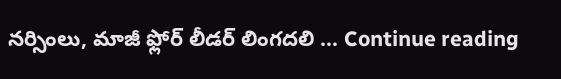నర్సింలు, మాజీ ఫ్లోర్ లీడర్ లింగదలి … Continue reading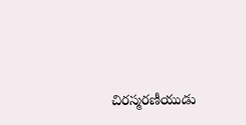చిరస్మరణీయుడు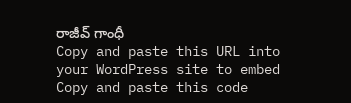రాజీవ్ గాంధీ
Copy and paste this URL into your WordPress site to embed
Copy and paste this code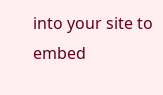into your site to embed